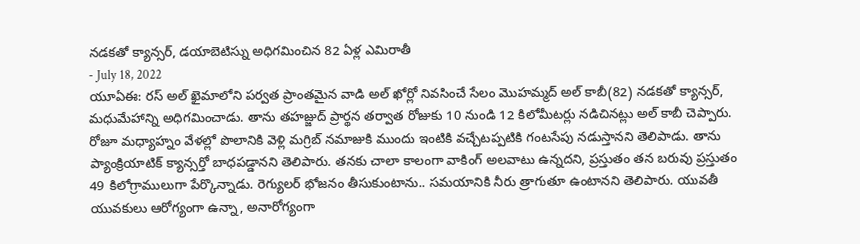నడకతో క్యాన్సర్, డయాబెటిస్ను అధిగమించిన 82 ఏళ్ల ఎమిరాతీ
- July 18, 2022
యూఏఈ: రస్ అల్ ఖైమాలోని పర్వత ప్రాంతమైన వాడి అల్ ఖోర్లో నివసించే సేలం మొహమ్మద్ అల్ కాబీ(82) నడకతో క్యాన్సర్, మధుమేహాన్ని అధిగమించాడు. తాను తహజ్జుద్ ప్రార్థన తర్వాత రోజుకు 10 నుండి 12 కిలోమీటర్లు నడిచినట్లు అల్ కాబీ చెప్పారు. రోజూ మధ్యాహ్నం వేళల్లో పొలానికి వెళ్లి మగ్రిబ్ నమాజుకి ముందు ఇంటికి వచ్చేటప్పటికి గంటసేపు నడుస్తానని తెలిపాడు. తాను ప్యాంక్రియాటిక్ క్యాన్సర్తో బాధపడ్డానని తెలిపారు. తనకు చాలా కాలంగా వాకింగ్ అలవాటు ఉన్నదని, ప్రస్తుతం తన బరువు ప్రస్తుతం 49 కిలోగ్రాములుగా పేర్కొన్నాడు. రెగ్యులర్ భోజనం తీసుకుంటాను.. సమయానికి నీరు త్రాగుతూ ఉంటానని తెలిపారు. యువతీ యువకులు ఆరోగ్యంగా ఉన్నా, అనారోగ్యంగా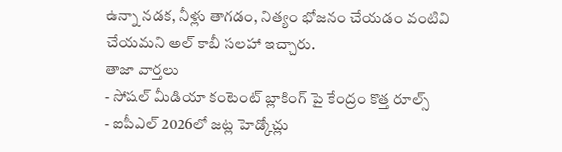ఉన్నా నడక, నీళ్లు తాగడం, నిత్యం భోజనం చేయడం వంటివి చేయమని అల్ కాబీ సలహా ఇచ్చారు.
తాజా వార్తలు
- సోషల్ మీడియా కంటెంట్ బ్లాకింగ్ పై కేంద్రం కొత్త రూల్స్
- ఐపీఎల్ 2026లో జట్ల హెడ్కోచ్లు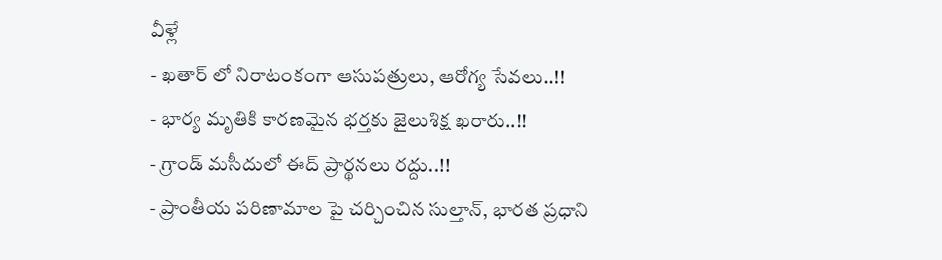వీళ్లే
- ఖతార్ లో నిరాటంకంగా ఆసుపత్రులు, ఆరోగ్య సేవలు..!!
- భార్య మృతికి కారణమైన భర్తకు జైలుశిక్ష ఖరారు..!!
- గ్రాండ్ మసీదులో ఈద్ ప్రార్థనలు రద్దు..!!
- ప్రాంతీయ పరిణామాల పై చర్చించిన సుల్తాన్, భారత ప్రధాని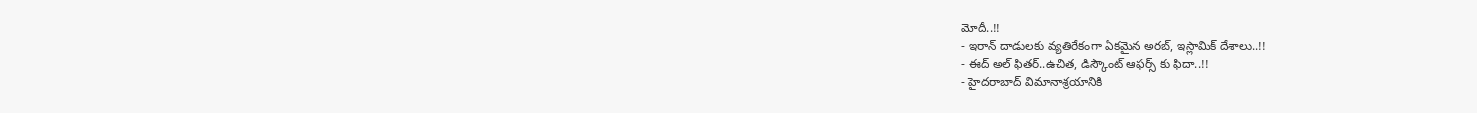మోదీ..!!
- ఇరాన్ దాడులకు వ్యతిరేకంగా ఏకమైన అరబ్, ఇస్లామిక్ దేశాలు..!!
- ఈద్ అల్ ఫితర్..ఉచిత, డిస్కౌంట్ ఆఫర్స్ కు ఫిదా..!!
- హైదరాబాద్ విమానాశ్రయానికి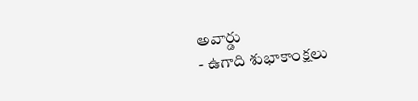అవార్డు
- ఉగాది శుభాకాంక్షలు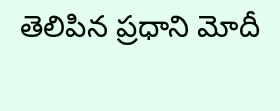తెలిపిన ప్రధాని మోదీ